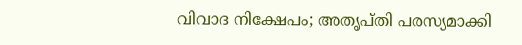വിവാദ നിക്ഷേപം; അതൃപ്തി പരസ്യമാക്കി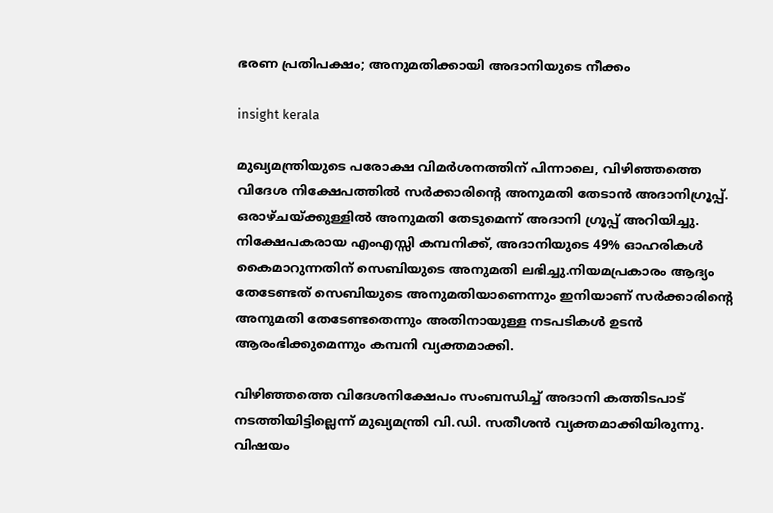ഭരണ പ്രതിപക്ഷം; അനുമതിക്കായി അദാനിയുടെ നീക്കം

insight kerala

മുഖ്യമന്ത്രിയുടെ പരോക്ഷ വിമര്‍ശനത്തിന് പിന്നാലെ, വിഴിഞ്ഞത്തെ വിദേശ നിക്ഷേപത്തില്‍ സര്‍ക്കാരിന്‍റെ അനുമതി തേടാന്‍ അദാനിഗ്രൂപ്പ്. ഒരാഴ്ചയ്ക്കുള്ളില്‍ അനുമതി തേടുമെന്ന് അദാനി ഗ്രൂപ്പ് അറിയിച്ചു. നിക്ഷേപകരായ എംഎസ്സി കമ്പനിക്ക്, അദാനിയുടെ 49% ഓഹരികള്‍ കൈമാറുന്നതിന് സെബിയുടെ അനുമതി ലഭിച്ചു.നിയമപ്രകാരം ആദ്യം തേടേണ്ടത് സെബിയുടെ അനുമതിയാണെന്നും ഇനിയാണ് സര്‍ക്കാരിന്‍റെ അനുമതി തേടേണ്ടതെന്നും അതിനായുള്ള നടപടികള്‍ ഉടന്‍ ആരംഭിക്കുമെന്നും കമ്പനി വ്യക്തമാക്കി.

വിഴിഞ്ഞത്തെ വിദേശനിക്ഷേപം സംബന്ധിച്ച് അദാനി കത്തിടപാട് നടത്തിയിട്ടില്ലെന്ന് മുഖ്യമന്ത്രി വി.ഡി. സതീശന്‍ വ്യക്തമാക്കിയിരുന്നു. വിഷയം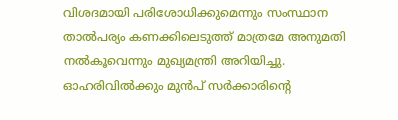വിശദമായി പരിശോധിക്കുമെന്നും സംസ്ഥാന താല്‍പര്യം കണക്കിലെടുത്ത് മാത്രമേ അനുമതി നല്‍കൂവെന്നും മുഖ്യമന്ത്രി അറിയിച്ചു. ഓഹരിവില്‍ക്കും മുന്‍പ് സര്‍ക്കാരിന്റെ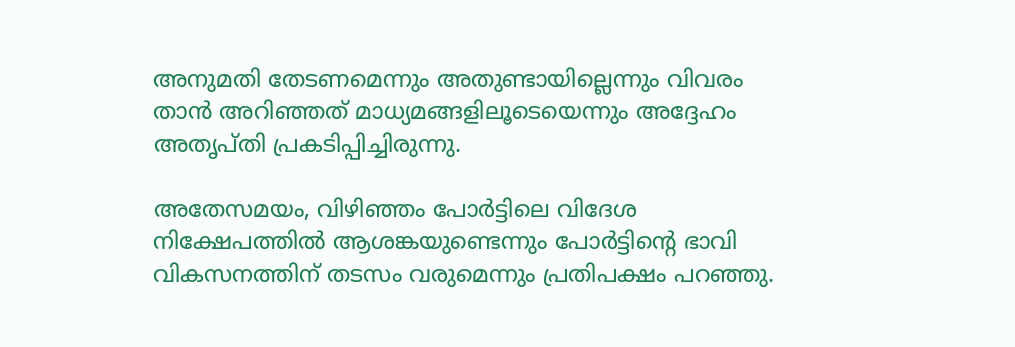അനുമതി തേടണമെന്നും അതുണ്ടായില്ലെന്നും വിവരം താന്‍ അറിഞ്ഞത് മാധ്യമങ്ങളിലൂടെയെന്നും അദ്ദേഹം അതൃപ്തി പ്രകടിപ്പിച്ചിരുന്നു.

അതേസമയം, വിഴിഞ്ഞം പോര്‍ട്ടിലെ വിദേശ നിക്ഷേപത്തില്‍ ആശങ്കയുണ്ടെന്നും പോര്‍ട്ടിന്‍റെ ഭാവി വികസനത്തിന് തടസം വരുമെന്നും പ്രതിപക്ഷം പറഞ്ഞു.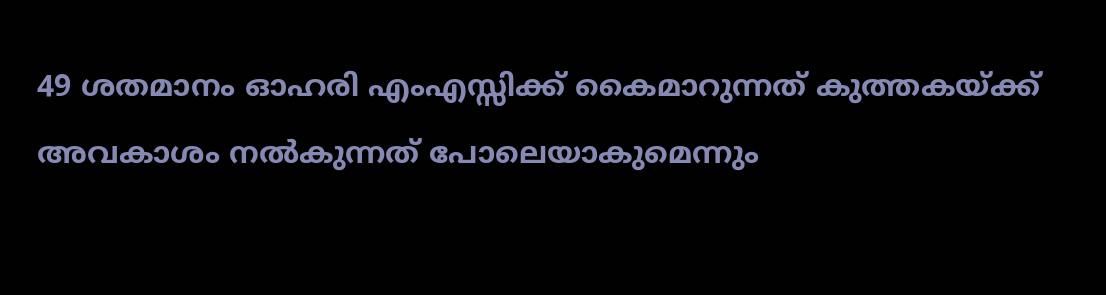49 ശതമാനം ഓഹരി എംഎസ്സിക്ക് കൈമാറുന്നത് കുത്തകയ്ക്ക് അവകാശം നല്‍കുന്നത് പോലെയാകുമെന്നും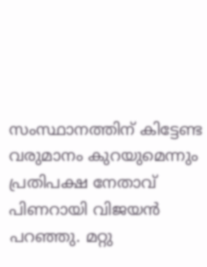സംസ്ഥാനത്തിന് കിട്ടേണ്ട വരുമാനം കുറയുമെന്നും പ്രതിപക്ഷ നേതാവ് പിണറായി വിജയന്‍ പറഞ്ഞു. മറ്റു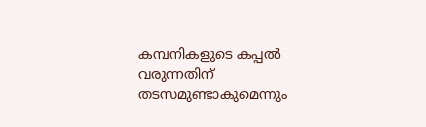കമ്പനികളുടെ കപ്പല്‍ വരുന്നതിന് തടസമുണ്ടാകുമെന്നും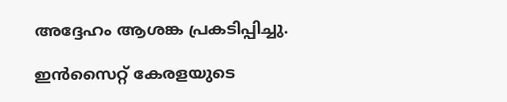അദ്ദേഹം ആശങ്ക പ്രകടിപ്പിച്ചു.

ഇൻസൈറ്റ് കേരളയുടെ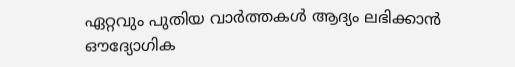ഏറ്റവും പുതിയ വാർത്തകൾ ആദ്യം ലഭിക്കാൻ ഔദ്യോഗിക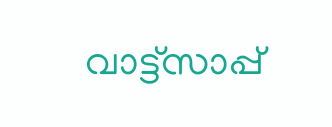വാട്ട്‌സാപ്പ്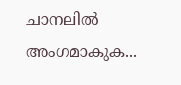ചാനലിൽ അംഗമാകുക...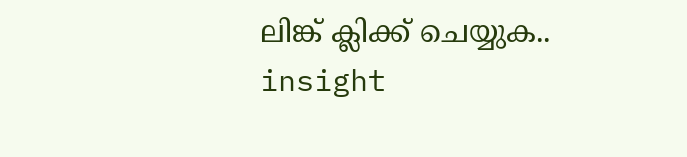ലിങ്ക് ക്ലിക്ക് ചെയ്യുക..
insight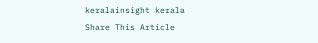keralainsight kerala
Share This Article